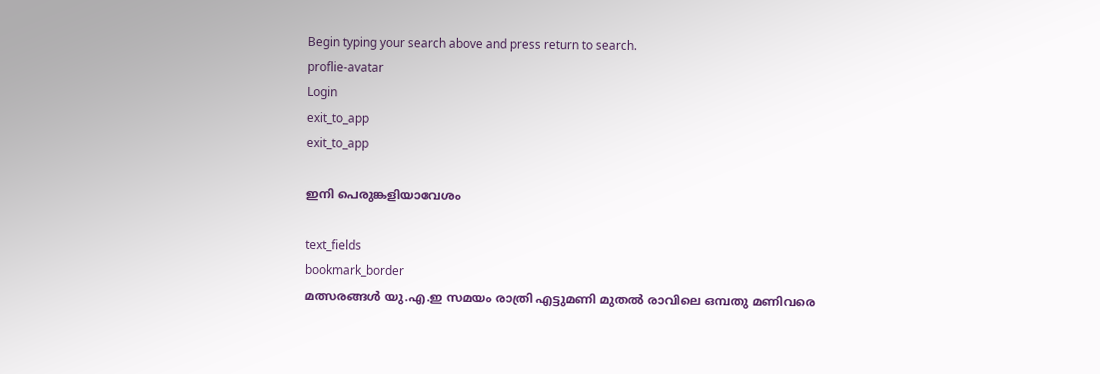Begin typing your search above and press return to search.
proflie-avatar
Login
exit_to_app
exit_to_app

ഇനി പെരുങ്കളിയാവേശം

text_fields
bookmark_border
മത്സരങ്ങൾ യു.എ.ഇ സമയം രാത്രി എട്ടുമണി മുതൽ രാവിലെ ഒമ്പതു മണിവരെ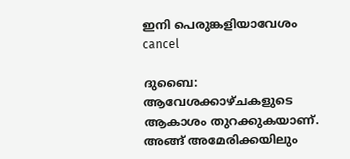ഇനി പെരുങ്കളിയാവേശം
cancel

ദുബൈ: ആവേശക്കാഴ്ചകളുടെ ആകാശം തുറക്കുകയാണ്. അങ്ങ് അമേരിക്കയിലും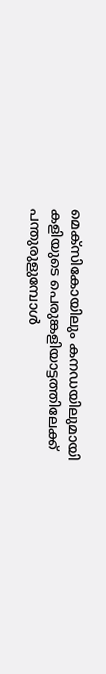മെക്സികോയിലും കനഡയിലുമായി കളിയുടെ പെരുങ്കളിയാട്ടത്തിലേക്ക് പന്തുരുളുമ്പോൾ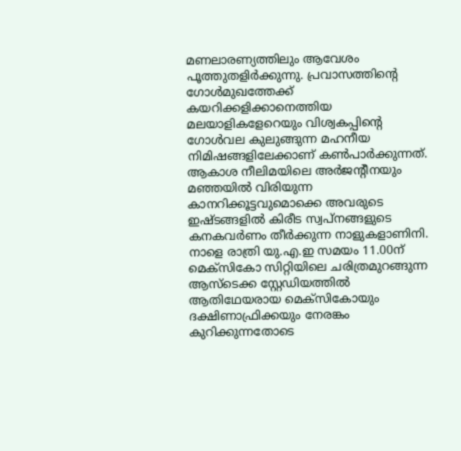മണലാരണ്യത്തിലും ആവേശം പൂത്തുതളിർക്കുന്നു. പ്രവാസത്തിന്‍റെ ഗോൾമുഖത്തേക്ക് കയറിക്കളിക്കാനെത്തിയ മലയാളികളേറെയും വിശ്വകപ്പിന്‍റെ ഗോൾവല കുലുങ്ങുന്ന മഹനീയ നിമിഷങ്ങളിലേക്കാണ് കൺപാർക്കുന്നത്. ആകാശ നീലിമയിലെ അർജന്‍റീനയും മഞ്ഞയിൽ വിരിയുന്ന കാനറിക്കൂട്ടവുമൊക്കെ അവരുടെ ഇഷ്ടങ്ങളിൽ കിരീട സ്വപ്നങ്ങളുടെ കനകവർണം തീർക്കുന്ന നാളുകളാണിനി. നാളെ രാത്രി യു.എ.ഇ സമയം 11.00ന് മെക്സികോ സിറ്റിയിലെ ചരിത്രമുറങ്ങുന്ന ആസ്ടെക്ക സ്റ്റേഡിയത്തിൽ ആതിഥേയരായ മെക്സികോയും ദക്ഷിണാഫ്രിക്കയും നേരങ്കം കുറിക്കുന്നതോടെ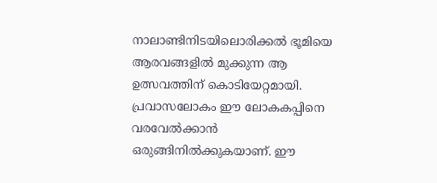നാലാണ്ടിനിടയിലൊരിക്കൽ ഭൂമിയെ ആരവങ്ങളിൽ മുക്കുന്ന ആ ഉത്സവത്തിന് കൊടിയേറ്റമായി. പ്രവാസലോകം ഈ ലോകകപ്പിനെ വരവേൽക്കാൻ ഒരുങ്ങിനിൽക്കുകയാണ്. ഈ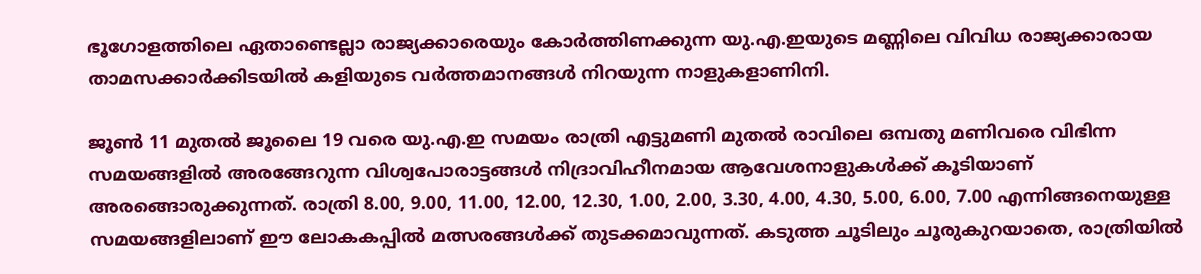ഭൂഗോളത്തിലെ ഏതാണ്ടെല്ലാ രാജ്യക്കാരെയും കോർത്തിണക്കുന്ന യു.എ.ഇയുടെ മണ്ണിലെ വിവിധ രാജ്യക്കാരായ താമസക്കാർക്കിടയിൽ കളിയുടെ വർത്തമാനങ്ങൾ നിറയുന്ന നാളുകളാണിനി.

ജൂൺ 11 മുതൽ ജൂലൈ 19 വരെ യു.എ.ഇ സമയം രാത്രി എട്ടുമണി മുതൽ രാവിലെ ഒമ്പതു മണിവരെ വിഭിന്ന സമയങ്ങളിൽ അരങ്ങേറുന്ന വിശ്വപോരാട്ടങ്ങൾ നിദ്രാവിഹീനമായ ആവേശനാളുകൾക്ക് കൂടിയാണ് അരങ്ങൊരുക്കുന്നത്. രാത്രി 8.00, 9.00, 11.00, 12.00, 12.30, 1.00, 2.00, 3.30, 4.00, 4.30, 5.00, 6.00, 7.00 എന്നിങ്ങനെയുള്ള സമയങ്ങളിലാണ് ഈ ലോകകപ്പിൽ മത്സരങ്ങൾക്ക് തുടക്കമാവുന്നത്. കടുത്ത ചൂടിലും ചൂരുകുറയാതെ, രാത്രിയിൽ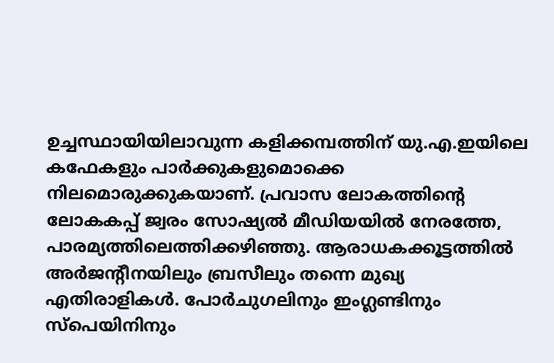ഉച്ചസ്ഥായിയിലാവുന്ന കളിക്കമ്പത്തിന് യു.എ.ഇയിലെ കഫേകളും പാർക്കുകളുമൊക്കെ നിലമൊരുക്കുകയാണ്. പ്രവാസ ലോകത്തിന്‍റെ ലോകകപ്പ് ജ്വരം സോഷ്യൽ മീഡിയയിൽ നേരത്തേ, പാരമ്യത്തിലെത്തിക്കഴിഞ്ഞു. ആരാധകക്കൂട്ടത്തിൽ അർജന്‍റീനയിലും ബ്രസീലും തന്നെ മുഖ്യ എതിരാളികൾ. പോർചുഗലിനും ഇംഗ്ലണ്ടിനും സ്പെയിനിനും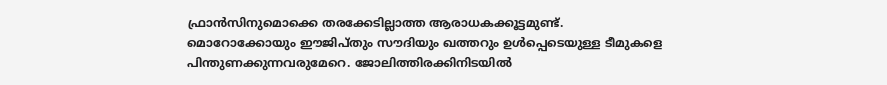ഫ്രാൻസിനുമൊക്കെ തരക്കേടില്ലാത്ത ആരാധകക്കൂട്ടമുണ്ട്. മൊറോക്കോയും ഈജിപ്തും സൗദിയും ഖത്തറും ഉൾപ്പെടെയുള്ള ടീമുകളെ പിന്തുണക്കുന്നവരുമേറെ. ജോലിത്തിരക്കിനിടയിൽ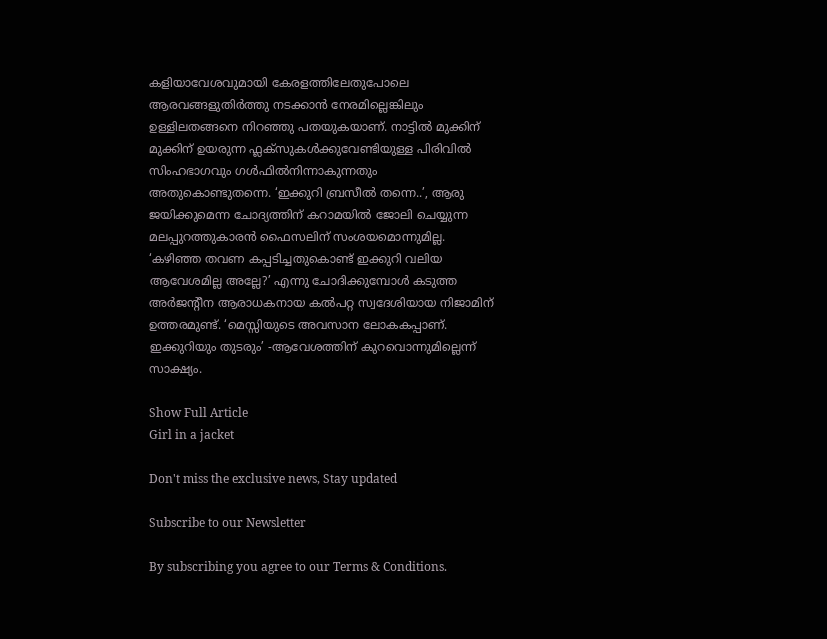കളിയാവേശവുമായി കേരളത്തിലേതുപോലെ ആരവങ്ങളുതിർത്തു നടക്കാൻ നേരമില്ലെങ്കിലും ഉള്ളിലതങ്ങനെ നിറഞ്ഞു പതയുകയാണ്. നാട്ടിൽ മുക്കിന് മുക്കിന് ഉയരുന്ന ഫ്ലക്സുകൾക്കുവേണ്ടിയുള്ള പിരിവിൽ സിംഹഭാഗവും ഗൾഫിൽനിന്നാകുന്നതും അതുകൊണ്ടുതന്നെ. ‘ഇക്കുറി ബ്രസീൽ തന്നെ..’, ആരു ജയിക്കുമെന്ന ചോദ്യത്തിന് കറാമയിൽ ജോലി ചെയ്യുന്ന മലപ്പുറത്തുകാരൻ ഫൈസലിന് സംശയമൊന്നുമില്ല. ‘കഴിഞ്ഞ തവണ കപ്പടിച്ചതുകൊണ്ട് ഇക്കുറി വലിയ ആവേശമില്ല അല്ലേ?’ എന്നു ചോദിക്കുമ്പോൾ കടുത്ത അർജന്‍റീന ആരാധകനായ കൽപറ്റ സ്വദേശിയായ നിജാമിന് ഉത്തരമുണ്ട്. ‘മെസ്സിയുടെ അവസാന ലോകകപ്പാണ്. ഇക്കുറിയും തുടരും’ -ആവേശത്തിന് കുറവൊന്നുമില്ലെന്ന് സാക്ഷ്യം.

Show Full Article
Girl in a jacket

Don't miss the exclusive news, Stay updated

Subscribe to our Newsletter

By subscribing you agree to our Terms & Conditions.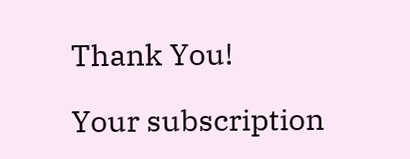Thank You!

Your subscription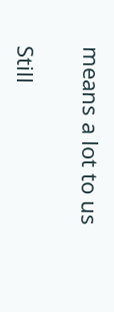means a lot to us

Still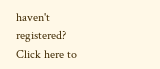haven't registered? Click here to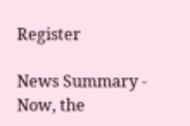Register

News Summary - Now, the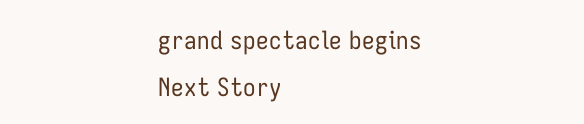grand spectacle begins
Next Story